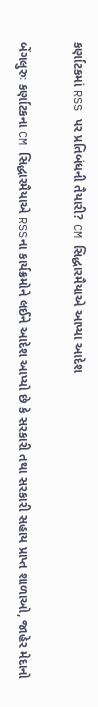કર્ણાટકમાં RSS પર પ્રતિબંધની તૈયારી? CM સિદ્ધારમૈયાએ આપ્યા આદેશ

બેંગલુરુઃ કર્ણાટકના CM સિદ્ધારમૈયાએ RSSના કાર્યક્રમોને લઈને આદેશ આપ્યો છે કે સરકારી તથા સરકારી સહાય પ્રાપ્ત શાળાઓ, જાહેર મેદાનો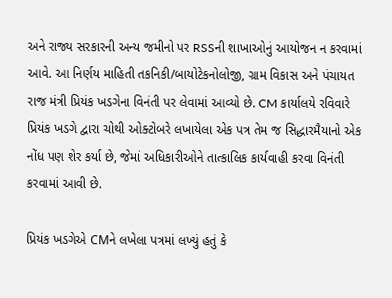અને રાજ્ય સરકારની અન્ય જમીનો પર RSSની શાખાઓનું આયોજન ન કરવામાં આવે. આ નિર્ણય માહિતી તકનિકી/બાયોટેકનોલોજી, ગ્રામ વિકાસ અને પંચાયત રાજ મંત્રી પ્રિયંક ખડગેના વિનંતી પર લેવામાં આવ્યો છે. CM કાર્યાલયે રવિવારે પ્રિયંક ખડગે દ્વારા ચોથી ઓક્ટોબરે લખાયેલા એક પત્ર તેમ જ સિદ્ધારમૈયાનો એક નોંધ પણ શેર કર્યા છે, જેમાં અધિકારીઓને તાત્કાલિક કાર્યવાહી કરવા વિનંતી કરવામાં આવી છે.

પ્રિયંક ખડગેએ CMને લખેલા પત્રમાં લખ્યું હતું કે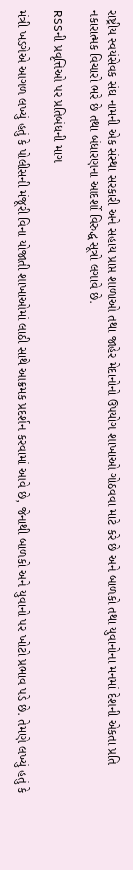રાષ્ટ્રીય સ્વયંસેવક સંઘ નામની એક સંસ્થા સરકારી અને સહાય પ્રાપ્ત શાળાઓ તથા જાહેર મેદાનોનો ઉપયોગ શાખાઓ ગોઠવવા માટે કરે છે અને બાળકો તથા યુવાનોના મનમાં દેશની એકતા પ્રતિ નકારાત્મક વિચારો ભરે છે તથા બંધારણના આદર્શો વિરુદ્ધ સૂત્રો લગાવે છે.

RSSની પ્રવૃત્તિઓ પર પ્રતિબંધની માગ

મંત્રી ખડગેએ આગળ લખ્યું હતું કે પોલીસની મંજૂરી વિના યોજાતી શાખાઓમાં લાઠી સાથે આક્રમક પ્રદર્શન કરવામાં આવે છે, જેનાથી બાળકો અને યુવાનો પર ખોટો પ્રભાવ પડે છે. તેમણે લખ્યું હતું કે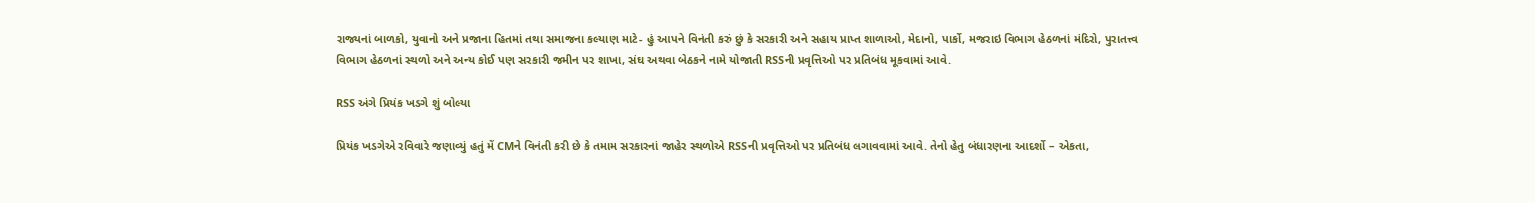રાજ્યનાં બાળકો, યુવાનો અને પ્રજાના હિતમાં તથા સમાજના કલ્યાણ માટે- હું આપને વિનંતી કરું છું કે સરકારી અને સહાય પ્રાપ્ત શાળાઓ, મેદાનો, પાર્કો, મજરાઇ વિભાગ હેઠળનાં મંદિરો, પુરાતત્ત્વ વિભાગ હેઠળનાં સ્થળો અને અન્ય કોઈ પણ સરકારી જમીન પર શાખા, સંઘ અથવા બેઠકને નામે યોજાતી RSSની પ્રવૃત્તિઓ પર પ્રતિબંધ મૂકવામાં આવે.

RSS અંગે પ્રિયંક ખડગે શું બોલ્યા

પ્રિયંક ખડગેએ રવિવારે જણાવ્યું હતું મેં CMને વિનંતી કરી છે કે તમામ સરકારનાં જાહેર સ્થળોએ RSSની પ્રવૃત્તિઓ પર પ્રતિબંધ લગાવવામાં આવે. તેનો હેતુ બંધારણના આદર્શો – એકતા,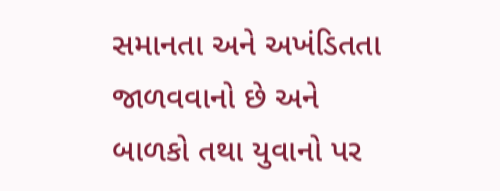સમાનતા અને અખંડિતતા જાળવવાનો છે અને બાળકો તથા યુવાનો પર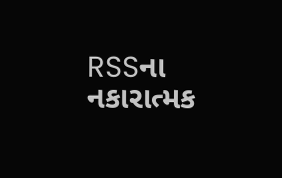RSSના નકારાત્મક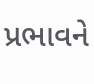પ્રભાવને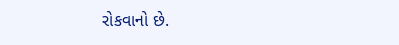રોકવાનો છે.